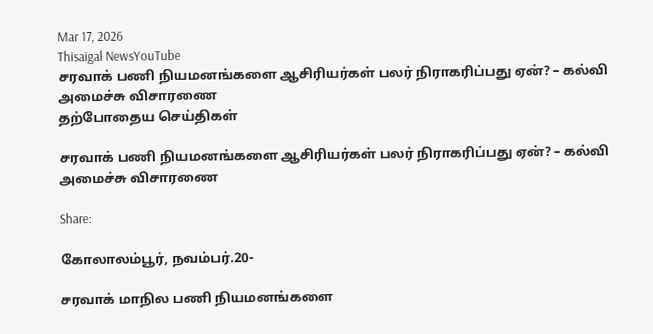Mar 17, 2026
Thisaigal NewsYouTube
சரவாக் பணி நியமனங்களை ஆசிரியர்கள் பலர் நிராகரிப்பது ஏன்? – கல்வி அமைச்சு விசாரணை
தற்போதைய செய்திகள்

சரவாக் பணி நியமனங்களை ஆசிரியர்கள் பலர் நிராகரிப்பது ஏன்? – கல்வி அமைச்சு விசாரணை

Share:

கோலாலம்பூர், நவம்பர்.20-

சரவாக் மாநில பணி நியமனங்களை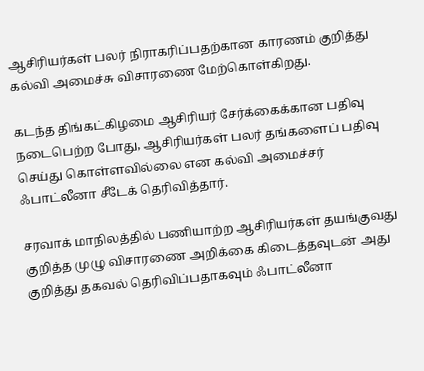ஆசிரியர்கள் பலர் நிராகரிப்பதற்கான காரணம் குறித்து கல்வி அமைச்சு விசாரணை மேற்கொள்கிறது.

கடந்த திங்கட்கிழமை ஆசிரியர் சேர்க்கைக்கான பதிவு நடைபெற்ற போது, ஆசிரியர்கள் பலர் தங்களைப் பதிவு செய்து கொள்ளவில்லை என கல்வி அமைச்சர் ஃபாட்லீனா சீடேக் தெரிவித்தார்.

சரவாக் மாநிலத்தில் பணியாற்ற ஆசிரியர்கள் தயங்குவது குறித்த முழு விசாரணை அறிக்கை கிடைத்தவுடன் அது குறித்து தகவல் தெரிவிப்பதாகவும் ஃபாட்லீனா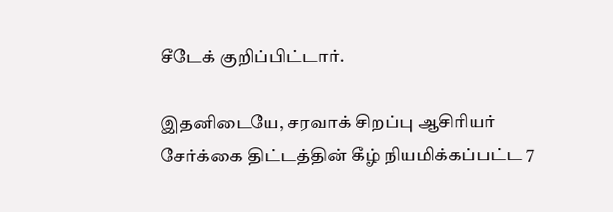சீடேக் குறிப்பிட்டார்.

இதனிடையே, சரவாக் சிறப்பு ஆசிரியர் சேர்க்கை திட்டத்தின் கீழ் நியமிக்கப்பட்ட 7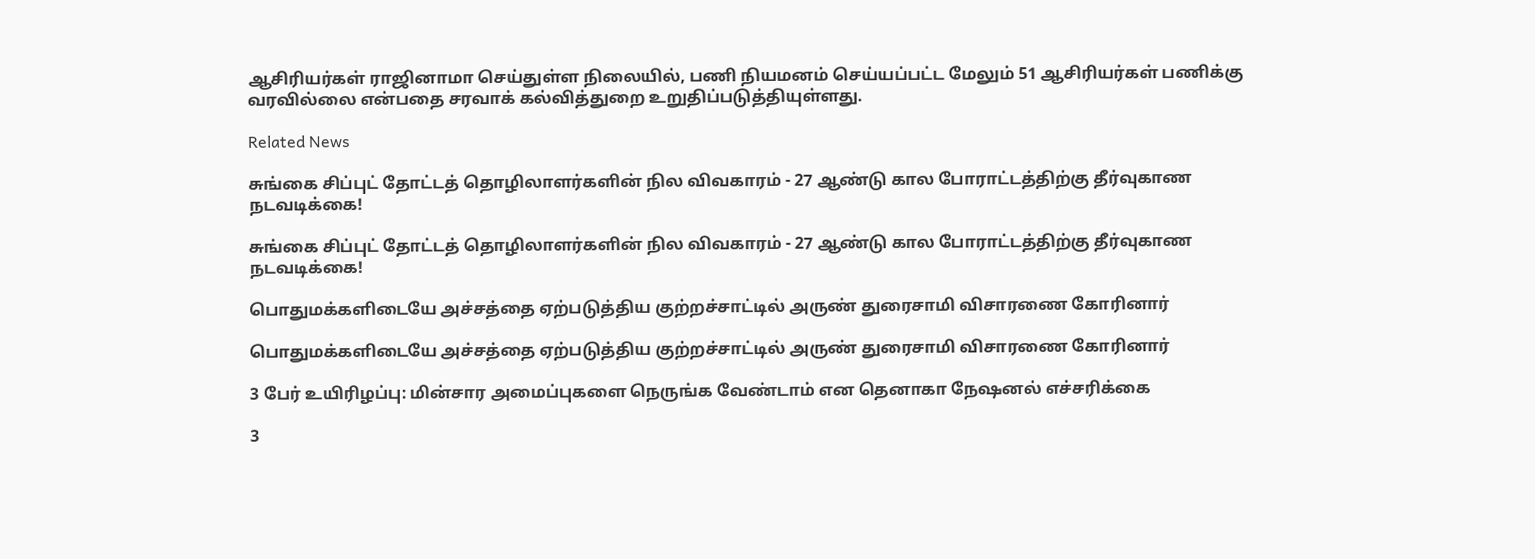ஆசிரியர்கள் ராஜினாமா செய்துள்ள நிலையில், பணி நியமனம் செய்யப்பட்ட மேலும் 51 ஆசிரியர்கள் பணிக்கு வரவில்லை என்பதை சரவாக் கல்வித்துறை உறுதிப்படுத்தியுள்ளது.

Related News

சுங்கை சிப்புட் தோட்டத் தொழிலாளர்களின் நில விவகாரம் - 27 ஆண்டு கால போராட்டத்திற்கு தீர்வுகாண நடவடிக்கை!

சுங்கை சிப்புட் தோட்டத் தொழிலாளர்களின் நில விவகாரம் - 27 ஆண்டு கால போராட்டத்திற்கு தீர்வுகாண நடவடிக்கை!

பொதுமக்களிடையே அச்சத்தை ஏற்படுத்திய குற்றச்சாட்டில் அருண் துரைசாமி விசாரணை கோரினார்

பொதுமக்களிடையே அச்சத்தை ஏற்படுத்திய குற்றச்சாட்டில் அருண் துரைசாமி விசாரணை கோரினார்

3 பேர் உயிரிழப்பு: மின்சார அமைப்புகளை நெருங்க வேண்டாம் என தெனாகா நேஷனல் எச்சரிக்கை

3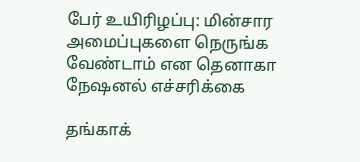பேர் உயிரிழப்பு: மின்சார அமைப்புகளை நெருங்க வேண்டாம் என தெனாகா நேஷனல் எச்சரிக்கை

தங்காக்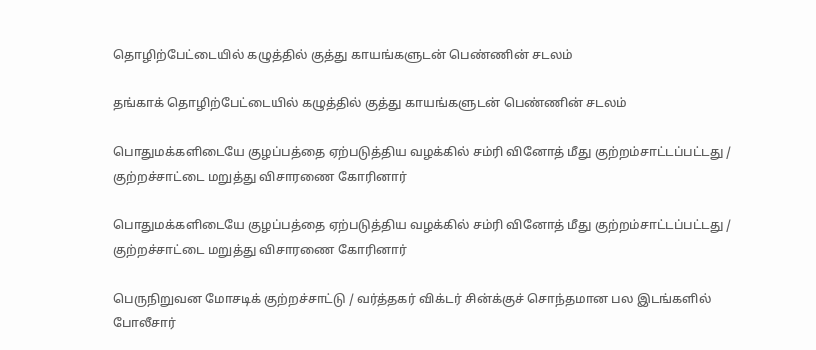தொழிற்பேட்டையில் கழுத்தில் குத்து காயங்களுடன் பெண்ணின் சடலம்

தங்காக் தொழிற்பேட்டையில் கழுத்தில் குத்து காயங்களுடன் பெண்ணின் சடலம்

பொதுமக்களிடையே குழப்பத்தை ஏற்படுத்திய வழக்கில் சம்ரி வினோத் மீது குற்றம்சாட்டப்பட்டது / குற்றச்சாட்டை மறுத்து விசாரணை கோரினார்

பொதுமக்களிடையே குழப்பத்தை ஏற்படுத்திய வழக்கில் சம்ரி வினோத் மீது குற்றம்சாட்டப்பட்டது / குற்றச்சாட்டை மறுத்து விசாரணை கோரினார்

பெருநிறுவன மோசடிக் குற்றச்சாட்டு / வர்த்தகர் விக்டர் சின்க்குச் சொந்தமான பல இடங்களில் போலீசார்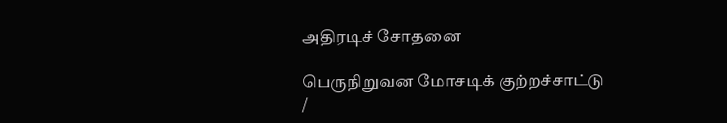அதிரடிச் சோதனை

பெருநிறுவன மோசடிக் குற்றச்சாட்டு /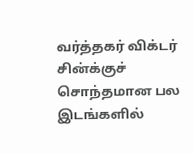வர்த்தகர் விக்டர் சின்க்குச் சொந்தமான பல இடங்களில்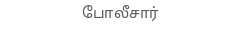போலீசார்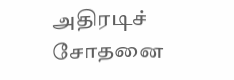அதிரடிச் சோதனை